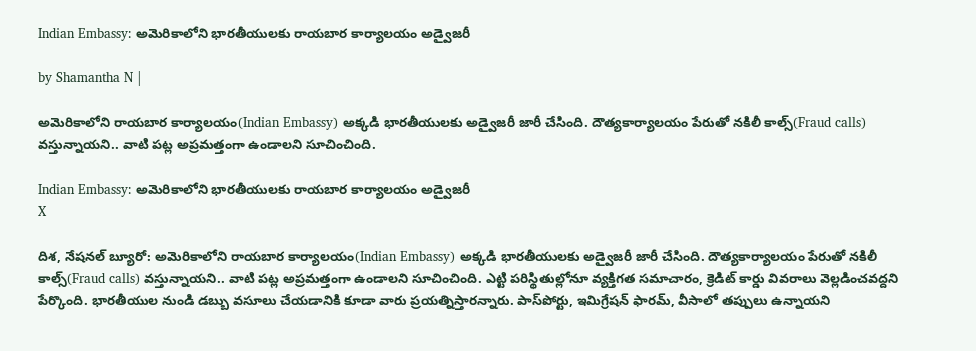Indian Embassy: అమెరికాలోని భారతీయులకు రాయబార కార్యాలయం అడ్వైజరీ

by Shamantha N |

అమెరికాలోని రాయబార కార్యాలయం(Indian Embassy) అక్కడి భారతీయులకు అడ్వైజరీ జారీ చేసింది. దౌత్యకార్యాలయం పేరుతో నకిలీ కాల్స్(Fraud calls) వస్తున్నాయని.. వాటి పట్ల అప్రమత్తంగా ఉండాలని సూచించింది.

Indian Embassy: అమెరికాలోని భారతీయులకు రాయబార కార్యాలయం అడ్వైజరీ
X

దిశ, నేషనల్ బ్యూరో: అమెరికాలోని రాయబార కార్యాలయం(Indian Embassy) అక్కడి భారతీయులకు అడ్వైజరీ జారీ చేసింది. దౌత్యకార్యాలయం పేరుతో నకిలీ కాల్స్(Fraud calls) వస్తున్నాయని.. వాటి పట్ల అప్రమత్తంగా ఉండాలని సూచించింది. ఎట్టి పరిస్థితుల్లోనూ వ్యక్తిగత సమాచారం, క్రెడిట్‌ కార్డు వివరాలు వెల్లడించవద్దని పేర్కొంది. భారతీయుల నుండి డబ్బు వసూలు చేయడానికి కూడా వారు ప్రయత్నిస్తారన్నారు. పాస్‌పోర్టు, ఇమిగ్రేషన్ ఫారమ్‌, వీసాలో తప్పులు ఉన్నాయని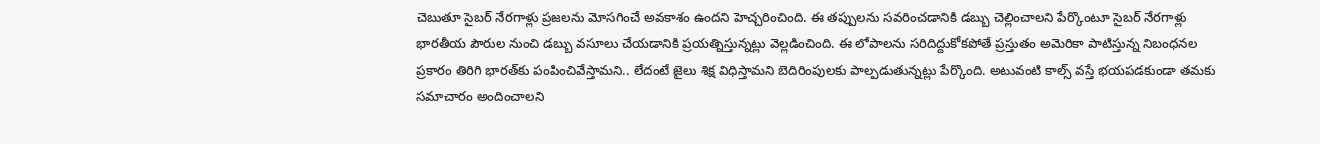చెబుతూ సైబర్‌ నేరగాళ్లు ప్రజలను మోసగించే అవకాశం ఉందని హెచ్చరించింది. ఈ తప్పులను సవరించడానికి డబ్బు చెల్లించాలని పేర్కొంటూ సైబర్‌ నేరగాళ్లు భారతీయ పౌరుల నుంచి డబ్బు వసూలు చేయడానికి ప్రయత్నిస్తున్నట్లు వెల్లడించింది. ఈ లోపాలను సరిదిద్దుకోకపోతే ప్రస్తుతం అమెరికా పాటిస్తున్న నిబంధనల ప్రకారం తిరిగి భారత్‌కు పంపించివేస్తామని.. లేదంటే జైలు శిక్ష విధిస్తామని బెదిరింపులకు పాల్పడుతున్నట్లు పేర్కొంది. అటువంటి కాల్స్‌ వస్తే భయపడకుండా తమకు సమాచారం అందించాలని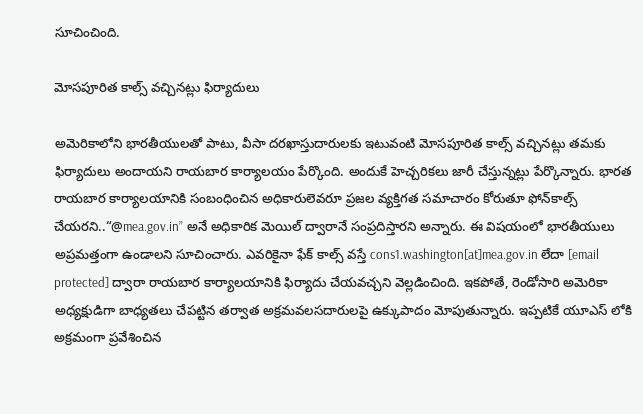సూచించింది.

మోసపూరిత కాల్స్ వచ్చినట్లు ఫిర్యాదులు

అమెరికాలోని భారతీయులతో పాటు, వీసా దరఖాస్తుదారులకు ఇటువంటి మోసపూరిత కాల్స్ వచ్చినట్లు తమకు ఫిర్యాదులు అందాయని రాయబార కార్యాలయం పేర్కొంది. అందుకే హెచ్చరికలు జారీ చేస్తున్నట్లు పేర్కొన్నారు. భారత రాయబార కార్యాలయానికి సంబంధించిన అధికారులెవరూ ప్రజల వ్యక్తిగత సమాచారం కోరుతూ ఫోన్‌కాల్స్‌ చేయరని..“@mea.gov.in” అనే అధికారిక మెయిల్‌ ద్వారానే సంప్రదిస్తారని అన్నారు. ఈ విషయంలో భారతీయులు అప్రమత్తంగా ఉండాలని సూచించారు. ఎవరికైనా ఫేక్ కాల్స్‌ వస్తే cons1.washington[at]mea.gov.in లేదా [email protected] ద్వారా రాయబార కార్యాలయానికి ఫిర్యాదు చేయవచ్చని వెల్లడించింది. ఇకపోతే, రెండోసారి అమెరికా అధ్యక్షుడిగా బాధ్యతలు చేపట్టిన తర్వాత అక్రమవలసదారులపై ఉక్కుపాదం మోపుతున్నారు. ఇప్పటికే యూఎస్ లోకి అక్రమంగా ప్రవేశించిన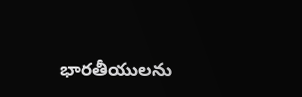భారతీయులను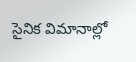సైనిక విమానాల్లో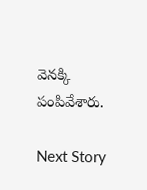వెనక్కి పంపివేశారు.

Next Story